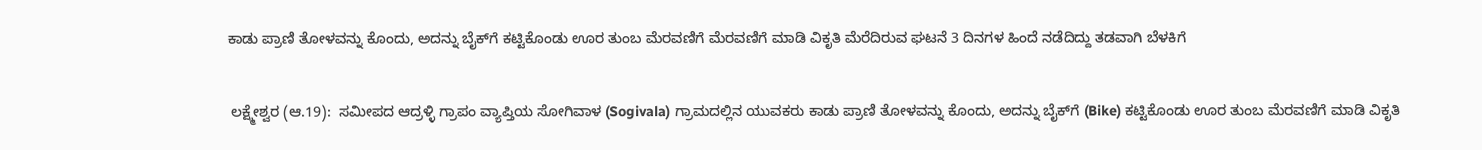ಕಾಡು ಪ್ರಾಣಿ ತೋಳವನ್ನು ಕೊಂದು, ಅದನ್ನು ಬೈಕ್‌ಗೆ ಕಟ್ಟಿಕೊಂಡು ಊರ ತುಂಬ ಮೆರವಣಿಗೆ ಮೆರವಣಿಗೆ ಮಾಡಿ ವಿಕೃತಿ ಮೆರೆದಿರುವ ಘಟನೆ 3 ದಿನಗಳ ಹಿಂದೆ ನಡೆದಿದ್ದು ತಡವಾಗಿ ಬೆಳಕಿಗೆ

 ಲಕ್ಷ್ಮೇಶ್ವರ (ಆ.19):  ಸಮೀಪದ ಆದ್ರಳ್ಳಿ ಗ್ರಾಪಂ ವ್ಯಾಪ್ತಿಯ ಸೋಗಿವಾಳ (Sogivala) ಗ್ರಾಮದಲ್ಲಿನ ಯುವಕರು ಕಾಡು ಪ್ರಾಣಿ ತೋಳವನ್ನು ಕೊಂದು, ಅದನ್ನು ಬೈಕ್‌ಗೆ (Bike) ಕಟ್ಟಿಕೊಂಡು ಊರ ತುಂಬ ಮೆರವಣಿಗೆ ಮಾಡಿ ವಿಕೃತಿ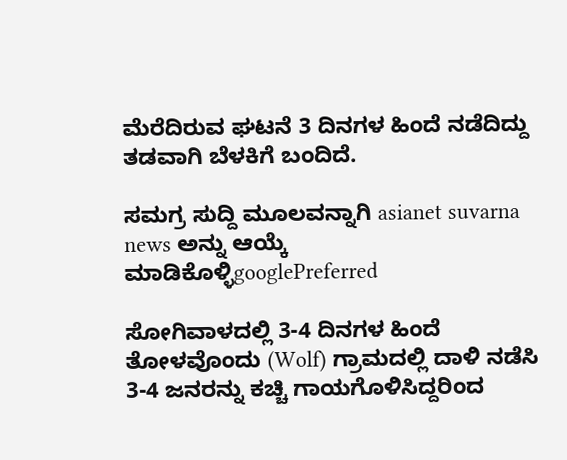ಮೆರೆದಿರುವ ಘಟನೆ 3 ದಿನಗಳ ಹಿಂದೆ ನಡೆದಿದ್ದು ತಡವಾಗಿ ಬೆಳಕಿಗೆ ಬಂದಿದೆ.

ಸಮಗ್ರ ಸುದ್ದಿ ಮೂಲವನ್ನಾಗಿ asianet suvarna news ಅನ್ನು ಆಯ್ಕೆ ಮಾಡಿಕೊಳ್ಳಿgooglePreferred

ಸೋಗಿವಾಳದಲ್ಲಿ 3-4 ದಿನಗಳ ಹಿಂದೆ ತೋಳವೊಂದು (Wolf) ಗ್ರಾಮದಲ್ಲಿ ದಾಳಿ ನಡೆಸಿ 3-4 ಜನರನ್ನು ಕಚ್ಚಿ ಗಾಯಗೊಳಿಸಿದ್ದರಿಂದ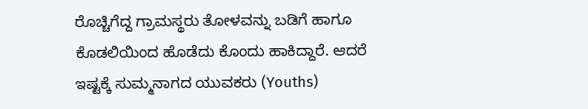ರೊಚ್ಚಿಗೆದ್ದ ಗ್ರಾಮಸ್ಥರು ತೋಳವನ್ನು ಬಡಿಗೆ ಹಾಗೂ ಕೊಡಲಿಯಿಂದ ಹೊಡೆದು ಕೊಂದು ಹಾಕಿದ್ದಾರೆ. ಆದರೆ ಇಷ್ಟಕ್ಕೆ ಸುಮ್ಮನಾಗದ ಯುವಕರು (Youths)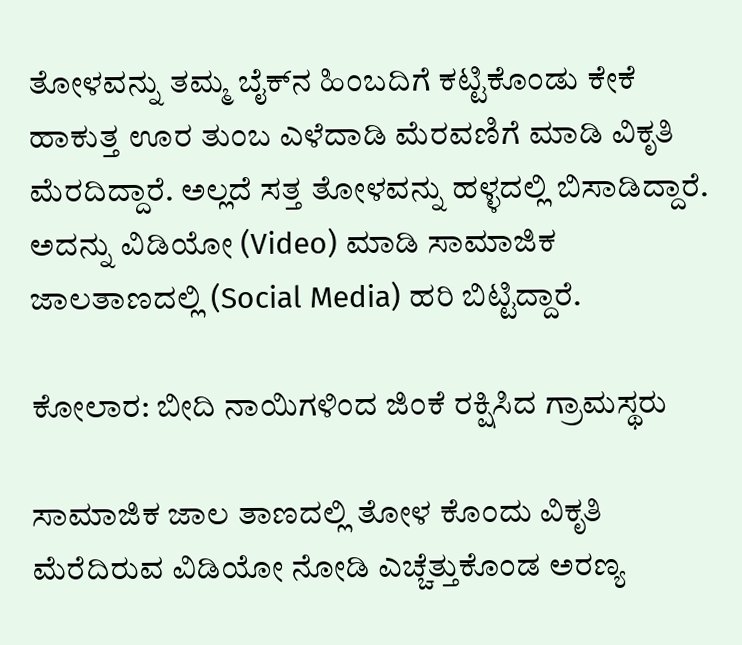ತೋಳವನ್ನು ತಮ್ಮ ಬೈಕ್‌ನ ಹಿಂಬದಿಗೆ ಕಟ್ಟಿಕೊಂಡು ಕೇಕೆ ಹಾಕುತ್ತ ಊರ ತುಂಬ ಎಳೆದಾಡಿ ಮೆರವಣಿಗೆ ಮಾಡಿ ವಿಕೃತಿ ಮೆರದಿದ್ದಾರೆ. ಅಲ್ಲದೆ ಸತ್ತ ತೋಳವನ್ನು ಹಳ್ಳದಲ್ಲಿ ಬಿಸಾಡಿದ್ದಾರೆ. ಅದನ್ನು ವಿಡಿಯೋ (Video) ಮಾಡಿ ಸಾಮಾಜಿಕ ಜಾಲತಾಣದಲ್ಲಿ (Social Media) ಹರಿ ಬಿಟ್ಟಿದ್ದಾರೆ.

ಕೋಲಾರ: ಬೀದಿ ನಾಯಿಗಳಿಂದ ಜಿಂಕೆ ರಕ್ಷಿಸಿದ ಗ್ರಾಮಸ್ಥರು

ಸಾಮಾಜಿಕ ಜಾಲ ತಾಣದಲ್ಲಿ ತೋಳ ಕೊಂದು ವಿಕೃತಿ ಮೆರೆದಿರುವ ವಿಡಿಯೋ ನೋಡಿ ಎಚ್ಚೆತ್ತುಕೊಂಡ ಅರಣ್ಯ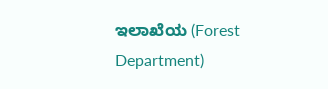ಇಲಾಖೆಯ (Forest Department)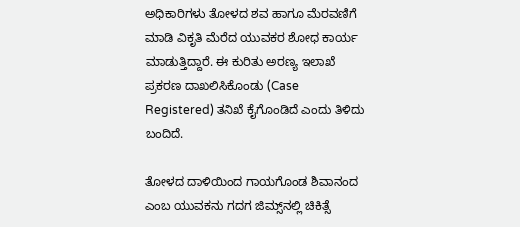ಅಧಿಕಾರಿಗಳು ತೋಳದ ಶವ ಹಾಗೂ ಮೆರವಣಿಗೆ ಮಾಡಿ ವಿಕೃತಿ ಮೆರೆದ ಯುವಕರ ಶೋಧ ಕಾರ್ಯ ಮಾಡುತ್ತಿದ್ದಾರೆ. ಈ ಕುರಿತು ಅರಣ್ಯ ಇಲಾಖೆ ಪ್ರಕರಣ ದಾಖಲಿಸಿಕೊಂಡು (Case Registered) ತನಿಖೆ ಕೈಗೊಂಡಿದೆ ಎಂದು ತಿಳಿದು ಬಂದಿದೆ.

ತೋಳದ ದಾಳಿಯಿಂದ ಗಾಯಗೊಂಡ ಶಿವಾನಂದ ಎಂಬ ಯುವಕನು ಗದಗ ಜಿಮ್ಸ್‌ನಲ್ಲಿ ಚಿಕಿತ್ಸೆ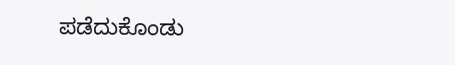ಪಡೆದುಕೊಂಡು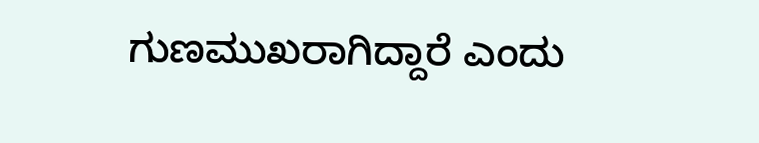ಗುಣಮುಖರಾಗಿದ್ದಾರೆ ಎಂದು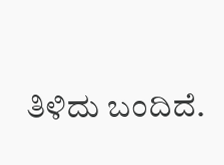ತಿಳಿದು ಬಂದಿದೆ.